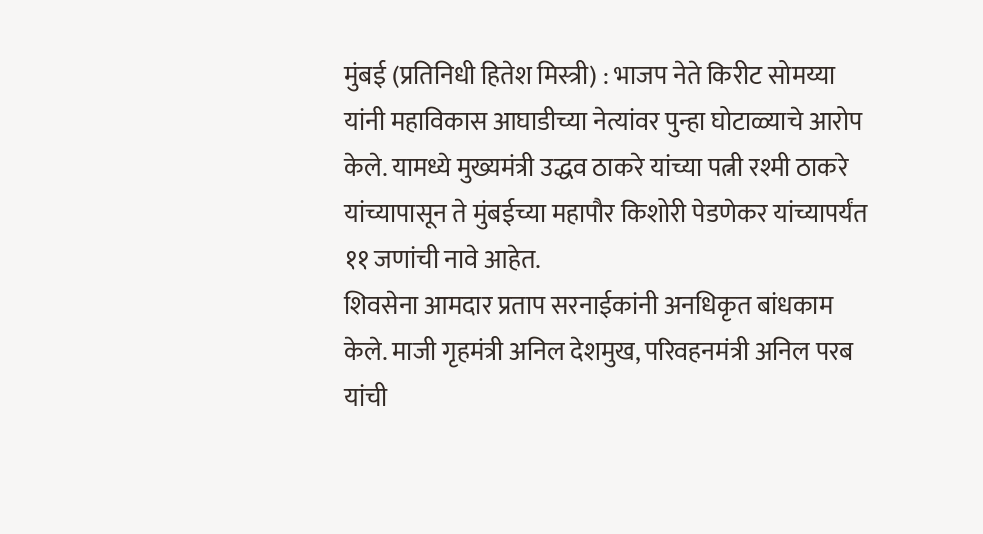मुंबई (प्रतिनिधी हितेश मिस्त्री) : भाजप नेते किरीट सोमय्या यांनी महाविकास आघाडीच्या नेत्यांवर पुन्हा घोटाळ्याचे आरोप केले. यामध्ये मुख्यमंत्री उद्धव ठाकरे यांच्या पत्नी रश्मी ठाकरे यांच्यापासून ते मुंबईच्या महापौर किशोरी पेडणेकर यांच्यापर्यंत ११ जणांची नावे आहेत.
शिवसेना आमदार प्रताप सरनाईकांनी अनधिकृत बांधकाम केले. माजी गृहमंत्री अनिल देशमुख, परिवहनमंत्री अनिल परब यांची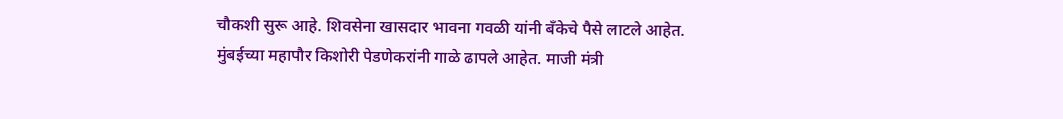चौकशी सुरू आहे. शिवसेना खासदार भावना गवळी यांनी बँकेचे पैसे लाटले आहेत. मुंबईच्या महापौर किशोरी पेडणेकरांनी गाळे ढापले आहेत. माजी मंत्री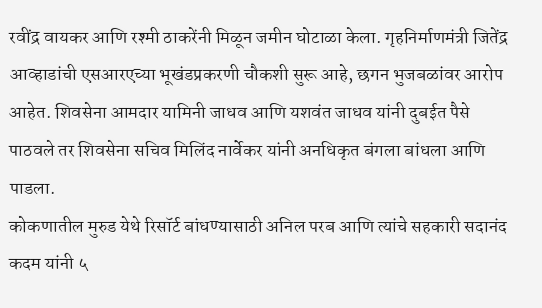रवींद्र वायकर आणि रश्मी ठाकरेंनी मिळून जमीन घोटाळा केला. गृहनिर्माणमंत्री जितेंद्र आव्हाडांची एसआरएच्या भूखंडप्रकरणी चौकशी सुरू आहे, छगन भुजबळांवर आरोप आहेत. शिवसेना आमदार यामिनी जाधव आणि यशवंत जाधव यांनी दुबईत पैसे पाठवले तर शिवसेना सचिव मिलिंद नार्वेकर यांनी अनधिकृत बंगला बांधला आणि पाडला.
कोकणातील मुरुड येथे रिसॉर्ट बांधण्यासाठी अनिल परब आणि त्यांचे सहकारी सदानंद कदम यांनी ५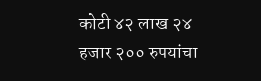कोटी ४२ लाख २४ हजार २०० रुपयांचा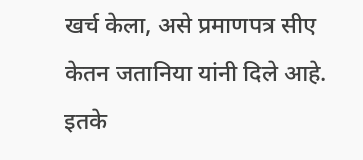खर्च केला, असे प्रमाणपत्र सीए केतन जतानिया यांनी दिले आहे. इतके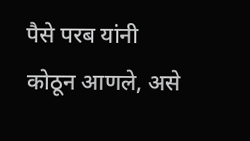पैसे परब यांनी कोठून आणले, असे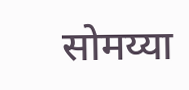सोमय्या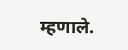म्हणाले.